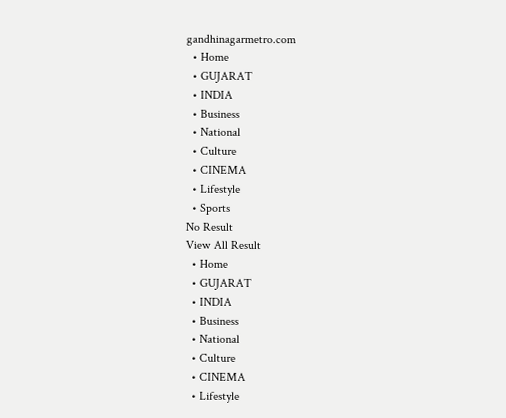gandhinagarmetro.com
  • Home
  • GUJARAT
  • INDIA
  • Business
  • National
  • Culture
  • CINEMA
  • Lifestyle
  • Sports
No Result
View All Result
  • Home
  • GUJARAT
  • INDIA
  • Business
  • National
  • Culture
  • CINEMA
  • Lifestyle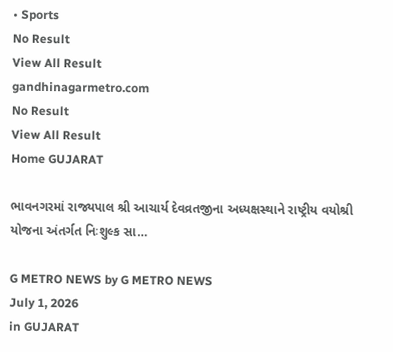• Sports
No Result
View All Result
gandhinagarmetro.com
No Result
View All Result
Home GUJARAT

ભાવનગરમાં રાજ્યપાલ શ્રી આચાર્ય દેવવ્રતજીના અધ્યક્ષસ્થાને રાષ્ટ્રીય વયોશ્રી યોજના અંતર્ગત નિઃશુલ્ક સા…

G METRO NEWS by G METRO NEWS
July 1, 2026
in GUJARAT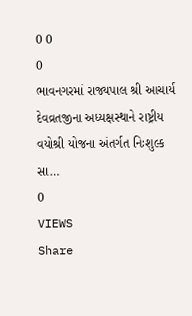0 0
0
ભાવનગરમાં રાજ્યપાલ શ્રી આચાર્ય દેવવ્રતજીના અધ્યક્ષસ્થાને રાષ્ટ્રીય વયોશ્રી યોજના અંતર્ગત નિઃશુલ્ક સા…
0
VIEWS
Share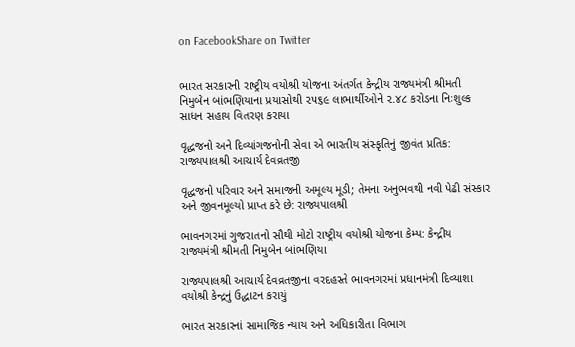on FacebookShare on Twitter


ભારત સરકારની રાષ્ટ્રીય વયોશ્રી યોજના અંતર્ગત કેન્દ્રીય રાજ્યમંત્રી શ્રીમતી નિમુબેન બાંભણિયાના પ્રયાસોથી ૨૫૬૯ લાભાર્થીઓને ૨.૪૮ કરોડના નિઃશુલ્ક સાધન સહાય વિતરણ કરાયા

વૃદ્ધજનો અને દિવ્યાંગજનોની સેવા એ ભારતીય સંસ્કૃતિનું જીવંત પ્રતિક: રાજ્યપાલશ્રી આચાર્ય દેવવ્રતજી

વૃદ્ધજનો પરિવાર અને સમાજની અમૂલ્ય મૂડી; તેમના અનુભવથી નવી પેઢી સંસ્કાર અને જીવનમૂલ્યો પ્રાપ્ત કરે છે: રાજ્યપાલશ્રી

ભાવનગરમાં ગુજરાતનો સૌથી મોટો રાષ્ટ્રીય વયોશ્રી યોજના કેમ્પ: કેન્દ્રીય રાજ્યમંત્રી શ્રીમતી નિમુબેન બાંભણિયા

રાજ્યપાલશ્રી આચાર્ય દેવવ્રતજીના વરદહસ્તે ભાવનગરમાં પ્રધાનમંત્રી દિવ્યાશા વયોશ્રી કેન્દ્રનું ઉદ્ધાટન કરાયું

ભારત સરકારનાં સામાજિક ન્યાય અને અધિકારીતા વિભાગ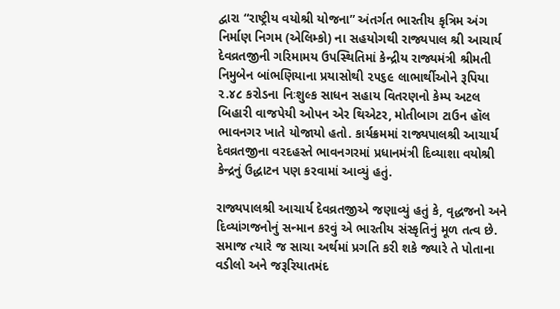દ્વારા “રાષ્ટ્રીય વયોશ્રી યોજના” અંતર્ગત ભારતીય કૃત્રિમ અંગ નિર્માણ નિગમ (એલિમ્કો) ના સહયોગથી રાજ્યપાલ શ્રી આચાર્ય દેવવ્રતજીની ગરિમામય ઉપસ્થિતિમાં કેન્દ્રીય રાજ્યમંત્રી શ્રીમતી નિમુબેન બાંભણિયાના પ્રયાસોથી ૨૫૬૯ લાભાર્થીઓને રૂપિયા ૨.૪૮ કરોડના નિઃશુલ્ક સાધન સહાય વિતરણનો કેમ્પ અટલ બિહારી વાજપેયી ઓપન એર થિએટર, મોતીબાગ ટાઉન હૉલ ભાવનગર ખાતે યોજાયો હતો. કાર્યક્રમમાં રાજ્યપાલશ્રી આચાર્ય દેવવ્રતજીના વરદહસ્તે ભાવનગરમાં પ્રધાનમંત્રી દિવ્યાશા વયોશ્રી કેન્દ્રનું ઉદ્ધાટન પણ કરવામાં આવ્યું હતું.

રાજ્યપાલશ્રી આચાર્ય દેવવ્રતજીએ જણાવ્યું હતું કે, વૃદ્ધજનો અને દિવ્યાંગજનોનું સન્માન કરવું એ ભારતીય સંસ્કૃતિનું મૂળ તત્વ છે. સમાજ ત્યારે જ સાચા અર્થમાં પ્રગતિ કરી શકે જ્યારે તે પોતાના વડીલો અને જરૂરિયાતમંદ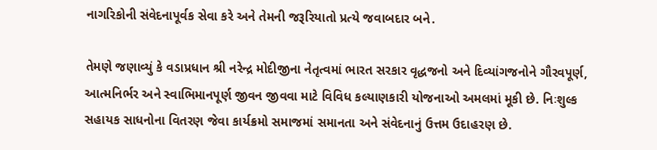નાગરિકોની સંવેદનાપૂર્વક સેવા કરે અને તેમની જરૂરિયાતો પ્રત્યે જવાબદાર બને.

તેમણે જણાવ્યું કે વડાપ્રધાન શ્રી નરેન્દ્ર મોદીજીના નેતૃત્વમાં ભારત સરકાર વૃદ્ધજનો અને દિવ્યાંગજનોને ગૌરવપૂર્ણ, આત્મનિર્ભર અને સ્વાભિમાનપૂર્ણ જીવન જીવવા માટે વિવિધ કલ્યાણકારી યોજનાઓ અમલમાં મૂકી છે. નિઃશુલ્ક સહાયક સાધનોના વિતરણ જેવા કાર્યક્રમો સમાજમાં સમાનતા અને સંવેદનાનું ઉત્તમ ઉદાહરણ છે.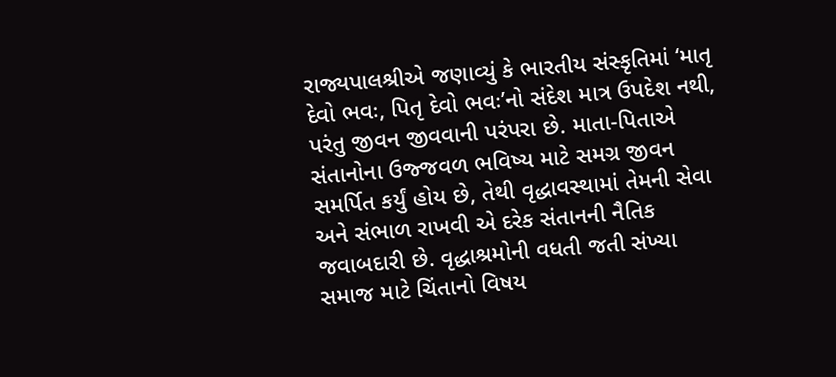રાજ્યપાલશ્રીએ જણાવ્યું કે ભારતીય સંસ્કૃતિમાં ‘માતૃ દેવો ભવઃ, પિતૃ દેવો ભવઃ’નો સંદેશ માત્ર ઉપદેશ નથી, પરંતુ જીવન જીવવાની પરંપરા છે. માતા-પિતાએ સંતાનોના ઉજ્જવળ ભવિષ્ય માટે સમગ્ર જીવન સમર્પિત કર્યું હોય છે, તેથી વૃદ્ધાવસ્થામાં તેમની સેવા અને સંભાળ રાખવી એ દરેક સંતાનની નૈતિક જવાબદારી છે. વૃદ્ધાશ્રમોની વધતી જતી સંખ્યા સમાજ માટે ચિંતાનો વિષય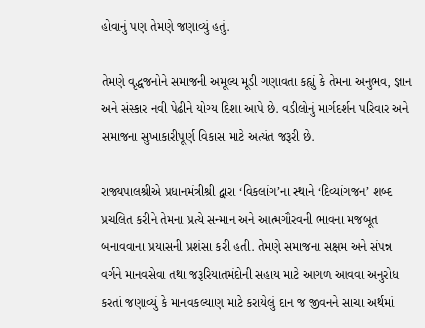હોવાનું પણ તેમણે જણાવ્યું હતું.

તેમણે વૃદ્ધજનોને સમાજની અમૂલ્ય મૂડી ગણાવતા કહ્યું કે તેમના અનુભવ, જ્ઞાન અને સંસ્કાર નવી પેઢીને યોગ્ય દિશા આપે છે. વડીલોનું માર્ગદર્શન પરિવાર અને સમાજના સુખાકારીપૂર્ણ વિકાસ માટે અત્યંત જરૂરી છે.

રાજ્યપાલશ્રીએ પ્રધાનમંત્રીશ્રી દ્વારા ‘વિકલાંગ’ના સ્થાને ‘દિવ્યાંગજન’ શબ્દ પ્રચલિત કરીને તેમના પ્રત્યે સન્માન અને આત્મગૌરવની ભાવના મજબૂત બનાવવાના પ્રયાસની પ્રશંસા કરી હતી. તેમણે સમાજના સક્ષમ અને સંપન્ન વર્ગને માનવસેવા તથા જરૂરિયાતમંદોની સહાય માટે આગળ આવવા અનુરોધ કરતાં જણાવ્યું કે માનવકલ્યાણ માટે કરાયેલું દાન જ જીવનને સાચા અર્થમાં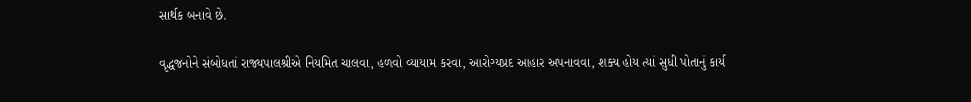સાર્થક બનાવે છે.

વૃદ્ધજનોને સંબોધતાં રાજ્યપાલશ્રીએ નિયમિત ચાલવા, હળવો વ્યાયામ કરવા, આરોગ્યપ્રદ આહાર અપનાવવા, શક્ય હોય ત્યાં સુધી પોતાનું કાર્ય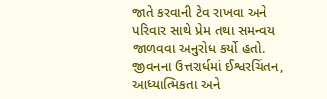જાતે કરવાની ટેવ રાખવા અને પરિવાર સાથે પ્રેમ તથા સમન્વય જાળવવા અનુરોધ કર્યો હતો. જીવનના ઉત્તરાર્ધમાં ઈશ્વરચિંતન, આધ્યાત્મિકતા અને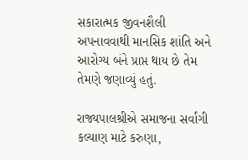સકારાત્મક જીવનશૈલી અપનાવવાથી માનસિક શાંતિ અને આરોગ્ય બંને પ્રાપ્ત થાય છે તેમ તેમણે જણાવ્યું હતું.

રાજ્યપાલશ્રીએ સમાજના સર્વાંગી કલ્યાણ માટે કરુણા,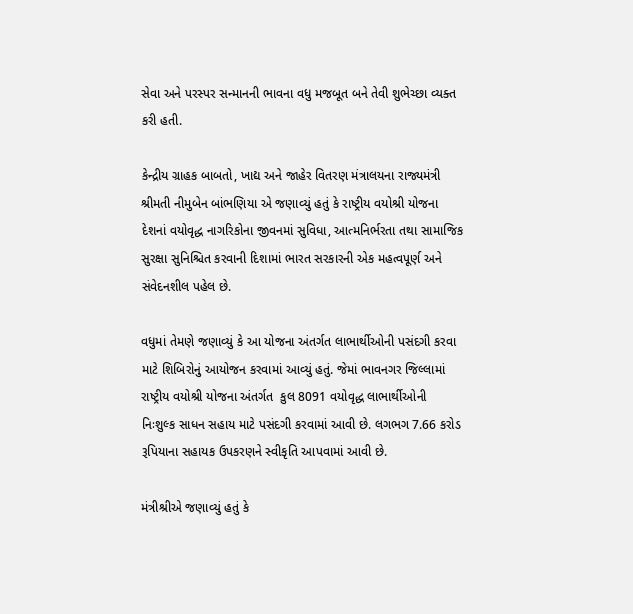સેવા અને પરસ્પર સન્માનની ભાવના વધુ મજબૂત બને તેવી શુભેચ્છા વ્યક્ત કરી હતી.

કેન્દ્રીય ગ્રાહક બાબતો, ખાદ્ય અને જાહેર વિતરણ મંત્રાલયના રાજ્યમંત્રી શ્રીમતી નીમુબેન બાંભણિયા એ જણાવ્યું હતું કે રાષ્ટ્રીય વયોશ્રી યોજના દેશનાં વયોવૃદ્ધ નાગરિકોના જીવનમાં સુવિધા, આત્મનિર્ભરતા તથા સામાજિક સુરક્ષા સુનિશ્ચિત કરવાની દિશામાં ભારત સરકારની એક મહત્વપૂર્ણ અને સંવેદનશીલ પહેલ છે.

વધુમાં તેમણે જણાવ્યું કે આ યોજના અંતર્ગત લાભાર્થીઓની પસંદગી કરવા માટે શિબિરોનું આયોજન કરવામાં આવ્યું હતું. જેમાં ભાવનગર જિલ્લામાં રાષ્ટ્રીય વયોશ્રી યોજના અંતર્ગત  કુલ 8091 વયોવૃદ્ધ લાભાર્થીઓની નિઃશુલ્ક સાધન સહાય માટે પસંદગી કરવામાં આવી છે. લગભગ 7.66 કરોડ રૂપિયાના સહાયક ઉપકરણને સ્વીકૃતિ આપવામાં આવી છે.

મંત્રીશ્રીએ જણાવ્યું હતું કે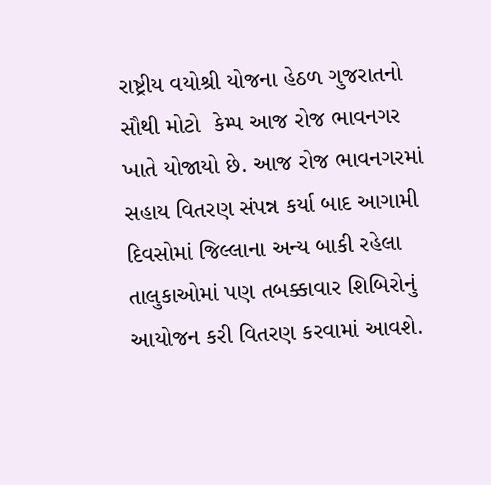રાષ્ટ્રીય વયોશ્રી યોજના હેઠળ ગુજરાતનો સૌથી મોટો  કેમ્પ આજ રોજ ભાવનગર ખાતે યોજાયો છે. આજ રોજ ભાવનગરમાં સહાય વિતરણ સંપન્ન કર્યા બાદ આગામી દિવસોમાં જિલ્લાના અન્ય બાકી રહેલા તાલુકાઓમાં પણ તબક્કાવાર શિબિરોનું આયોજન કરી વિતરણ કરવામાં આવશે.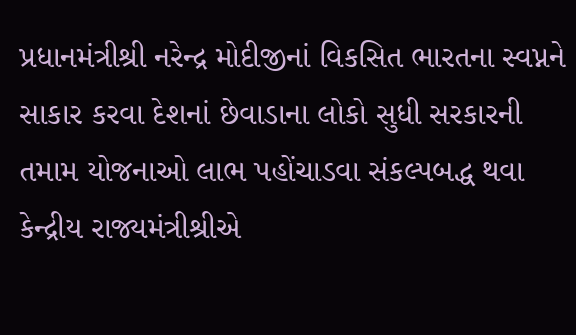પ્રધાનમંત્રીશ્રી નરેન્દ્ર મોદીજીનાં વિકસિત ભારતના સ્વપ્નને સાકાર કરવા દેશનાં છેવાડાના લોકો સુધી સરકારની તમામ યોજનાઓ લાભ પહોંચાડવા સંકલ્પબદ્ધ થવા કેન્દ્રીય રાજ્યમંત્રીશ્રીએ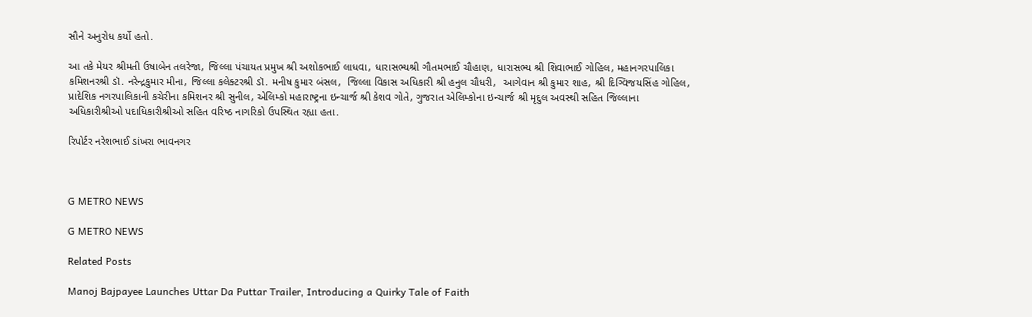સૌને અનુરોધ કર્યો હતો.

આ તકે મેયર શ્રીમતી ઉષાબેન તલરેજા, જિલ્લા પંચાયત પ્રમુખ શ્રી અશોકભાઈ લાધવા, ધારાસભ્યશ્રી ગૌતમભાઈ ચૌહાણ, ધારાસભ્ય શ્રી શિવાભાઈ ગોહિલ, મહાનગરપાલિકા કમિશનરશ્રી ડૉ. નરેન્દ્રકુમાર મીના, જિલ્લા કલેક્ટરશ્રી ડૉ. મનીષ કુમાર બંસલ,  જિલ્લા વિકાસ અધિકારી શ્રી હનુલ ચૌધરી,  આગેવાન શ્રી કુમાર શાહ, શ્રી દિગ્વિજયસિંહ ગોહિલ, પ્રાદેશિક નગરપાલિકાની કચેરીના કમિશનર શ્રી સુનીલ, એલિમ્કો મહારાષ્ટ્રના ઇન્ચાર્જ શ્રી કેશવ ગોતે, ગુજરાત એલિમ્કોના ઇન્ચાર્જ શ્રી મૃદુલ અવસ્થી સહિત જિલ્લાના અધિકારીશ્રીઓ પદાધિકારીશ્રીઓ સહિત વરિષ્ઠ નાગરિકો ઉપસ્થિત રહ્યા હતા.

રિપોર્ટર નરેશભાઈ ડાંખરા ભાવનગર



G METRO NEWS

G METRO NEWS

Related Posts

Manoj Bajpayee Launches Uttar Da Puttar Trailer, Introducing a Quirky Tale of Faith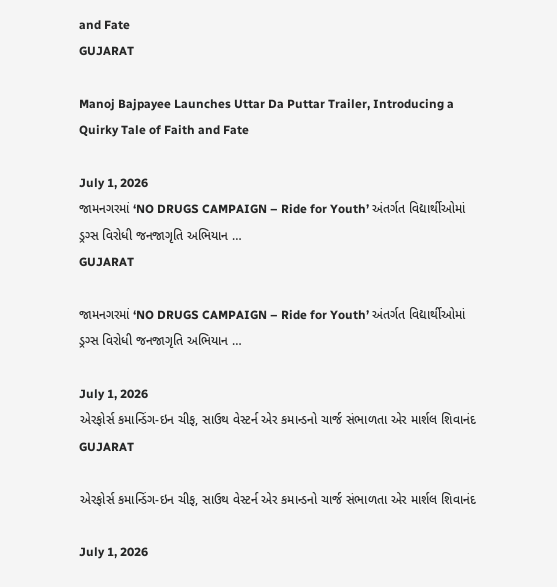and Fate
GUJARAT

Manoj Bajpayee Launches Uttar Da Puttar Trailer, Introducing a Quirky Tale of Faith and Fate

July 1, 2026
જામનગરમાં ‘NO DRUGS CAMPAIGN – Ride for Youth’ અંતર્ગત વિદ્યાર્થીઓમાં ડ્રગ્સ વિરોધી જનજાગૃતિ અભિયાન …
GUJARAT

જામનગરમાં ‘NO DRUGS CAMPAIGN – Ride for Youth’ અંતર્ગત વિદ્યાર્થીઓમાં ડ્રગ્સ વિરોધી જનજાગૃતિ અભિયાન …

July 1, 2026
એરફોર્સ કમાન્ડિંગ-ઇન ચીફ, સાઉથ વેસ્ટર્ન એર કમાન્ડનો ચાર્જ સંભાળતા એર માર્શલ શિવાનંદ
GUJARAT

એરફોર્સ કમાન્ડિંગ-ઇન ચીફ, સાઉથ વેસ્ટર્ન એર કમાન્ડનો ચાર્જ સંભાળતા એર માર્શલ શિવાનંદ

July 1, 2026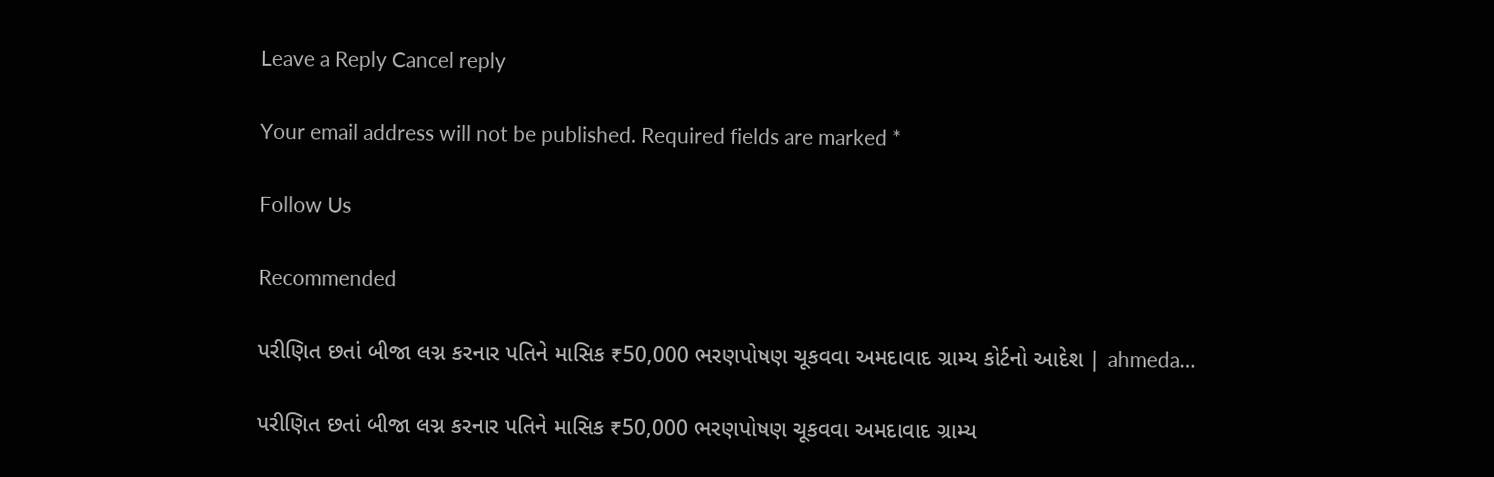Leave a Reply Cancel reply

Your email address will not be published. Required fields are marked *

Follow Us

Recommended

પરીણિત છતાં બીજા લગ્ન કરનાર પતિને માસિક ₹50,000 ભરણપોષણ ચૂકવવા અમદાવાદ ગ્રામ્ય કોર્ટનો આદેશ | ahmeda…

પરીણિત છતાં બીજા લગ્ન કરનાર પતિને માસિક ₹50,000 ભરણપોષણ ચૂકવવા અમદાવાદ ગ્રામ્ય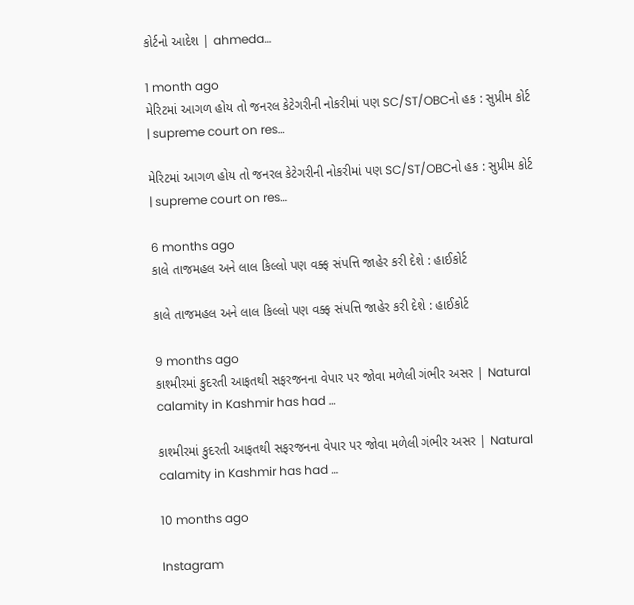કોર્ટનો આદેશ | ahmeda…

1 month ago
મેરિટમાં આગળ હોય તો જનરલ કેટેગરીની નોકરીમાં પણ SC/ST/OBCનો હક : સુપ્રીમ કોર્ટ | supreme court on res…

મેરિટમાં આગળ હોય તો જનરલ કેટેગરીની નોકરીમાં પણ SC/ST/OBCનો હક : સુપ્રીમ કોર્ટ | supreme court on res…

6 months ago
કાલે તાજમહલ અને લાલ કિલ્લો પણ વક્ફ સંપત્તિ જાહેર કરી દેશે : હાઈકોર્ટ

કાલે તાજમહલ અને લાલ કિલ્લો પણ વક્ફ સંપત્તિ જાહેર કરી દેશે : હાઈકોર્ટ

9 months ago
કાશ્મીરમાં કુદરતી આફતથી સફરજનના વેપાર પર જોવા મળેલી ગંભીર અસર | Natural calamity in Kashmir has had …

કાશ્મીરમાં કુદરતી આફતથી સફરજનના વેપાર પર જોવા મળેલી ગંભીર અસર | Natural calamity in Kashmir has had …

10 months ago

Instagram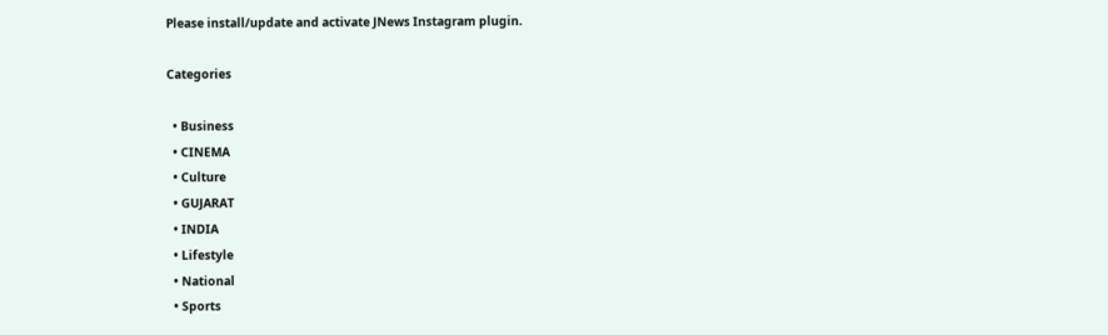Please install/update and activate JNews Instagram plugin.

Categories

  • Business
  • CINEMA
  • Culture
  • GUJARAT
  • INDIA
  • Lifestyle
  • National
  • Sports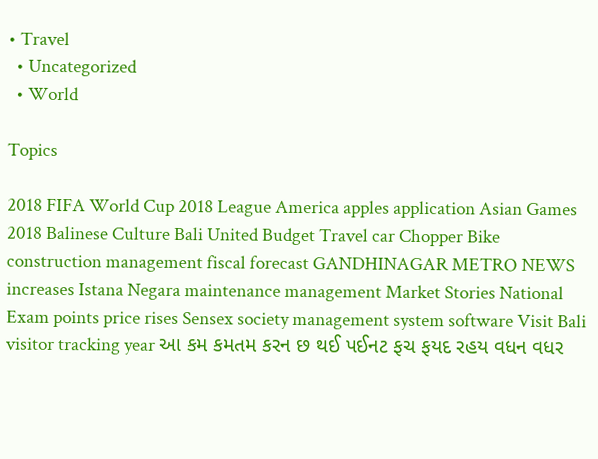• Travel
  • Uncategorized
  • World

Topics

2018 FIFA World Cup 2018 League America apples application Asian Games 2018 Balinese Culture Bali United Budget Travel car Chopper Bike construction management fiscal forecast GANDHINAGAR METRO NEWS increases Istana Negara maintenance management Market Stories National Exam points price rises Sensex society management system software Visit Bali visitor tracking year આ કમ કમતમ કરન છ થઈ પઈનટ ફચ ફયદ રહય વધન વધર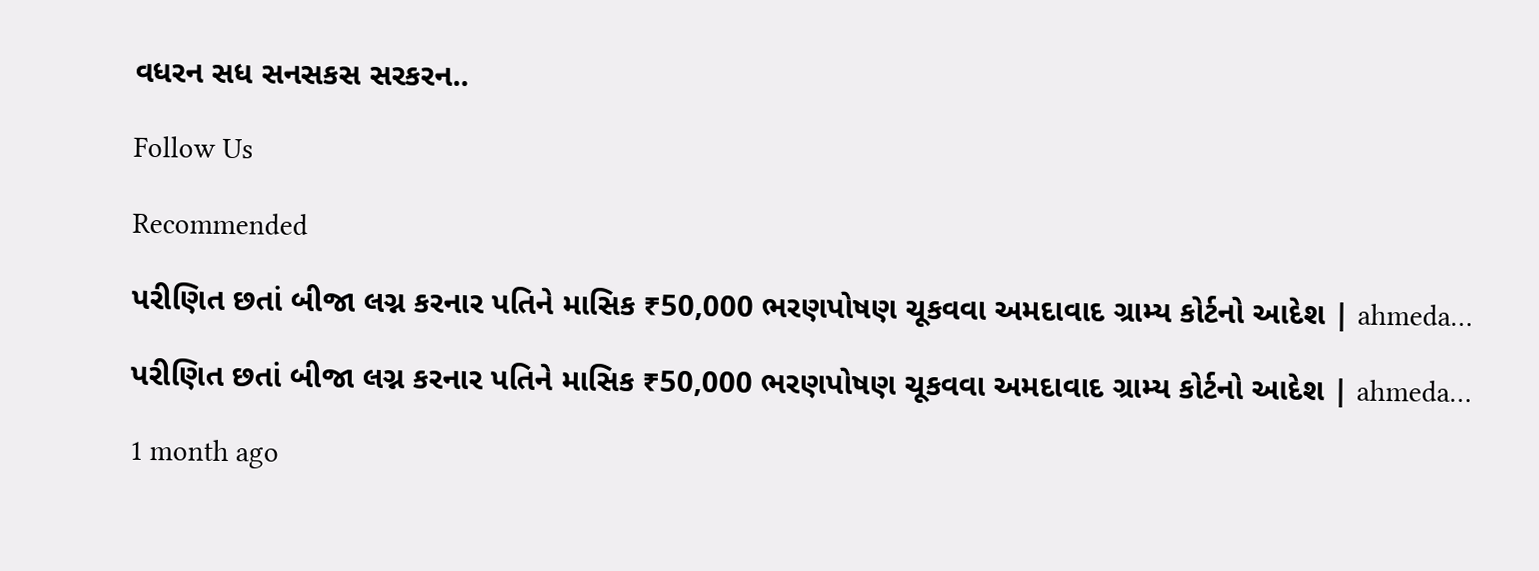વધરન સધ સનસકસ સરકરન..

Follow Us

Recommended

પરીણિત છતાં બીજા લગ્ન કરનાર પતિને માસિક ₹50,000 ભરણપોષણ ચૂકવવા અમદાવાદ ગ્રામ્ય કોર્ટનો આદેશ | ahmeda…

પરીણિત છતાં બીજા લગ્ન કરનાર પતિને માસિક ₹50,000 ભરણપોષણ ચૂકવવા અમદાવાદ ગ્રામ્ય કોર્ટનો આદેશ | ahmeda…

1 month ago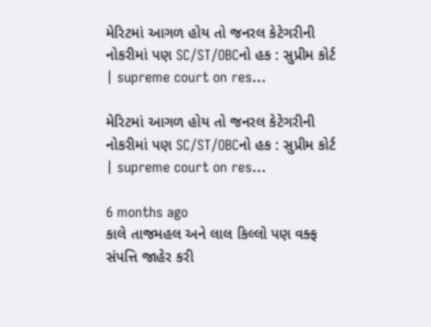મેરિટમાં આગળ હોય તો જનરલ કેટેગરીની નોકરીમાં પણ SC/ST/OBCનો હક : સુપ્રીમ કોર્ટ | supreme court on res…

મેરિટમાં આગળ હોય તો જનરલ કેટેગરીની નોકરીમાં પણ SC/ST/OBCનો હક : સુપ્રીમ કોર્ટ | supreme court on res…

6 months ago
કાલે તાજમહલ અને લાલ કિલ્લો પણ વક્ફ સંપત્તિ જાહેર કરી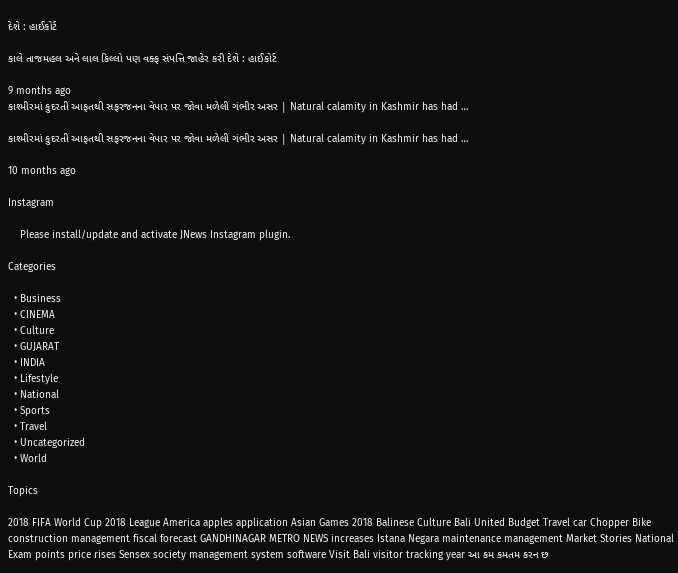દેશે : હાઈકોર્ટ

કાલે તાજમહલ અને લાલ કિલ્લો પણ વક્ફ સંપત્તિ જાહેર કરી દેશે : હાઈકોર્ટ

9 months ago
કાશ્મીરમાં કુદરતી આફતથી સફરજનના વેપાર પર જોવા મળેલી ગંભીર અસર | Natural calamity in Kashmir has had …

કાશ્મીરમાં કુદરતી આફતથી સફરજનના વેપાર પર જોવા મળેલી ગંભીર અસર | Natural calamity in Kashmir has had …

10 months ago

Instagram

    Please install/update and activate JNews Instagram plugin.

Categories

  • Business
  • CINEMA
  • Culture
  • GUJARAT
  • INDIA
  • Lifestyle
  • National
  • Sports
  • Travel
  • Uncategorized
  • World

Topics

2018 FIFA World Cup 2018 League America apples application Asian Games 2018 Balinese Culture Bali United Budget Travel car Chopper Bike construction management fiscal forecast GANDHINAGAR METRO NEWS increases Istana Negara maintenance management Market Stories National Exam points price rises Sensex society management system software Visit Bali visitor tracking year આ કમ કમતમ કરન છ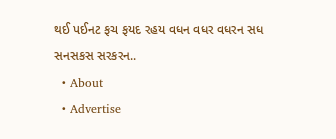થઈ પઈનટ ફચ ફયદ રહય વધન વધર વધરન સધ સનસકસ સરકરન..
  • About
  • Advertise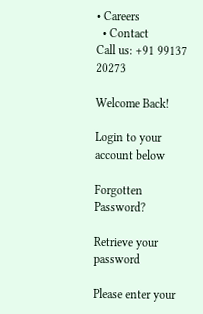• Careers
  • Contact
Call us: +91 99137 20273

Welcome Back!

Login to your account below

Forgotten Password?

Retrieve your password

Please enter your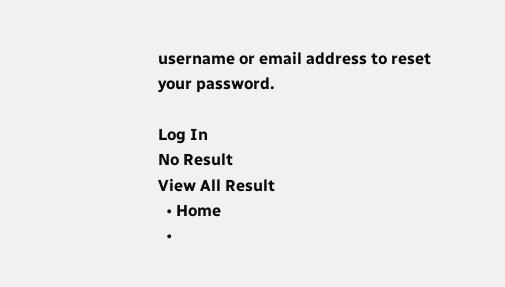username or email address to reset your password.

Log In
No Result
View All Result
  • Home
  •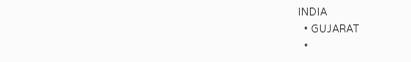INDIA
  • GUJARAT
  •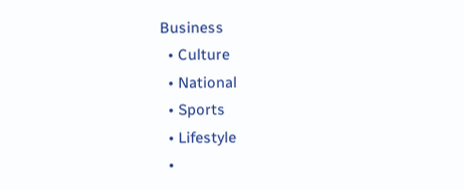Business
  • Culture
  • National
  • Sports
  • Lifestyle
  •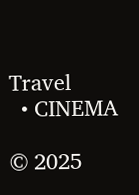Travel
  • CINEMA

© 2025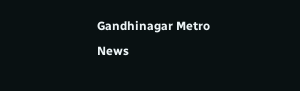Gandhinagar Metro News